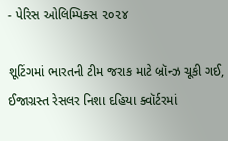- પેરિસ ઓલિમ્પિક્સ ૨૦૨૪

શૂટિંગમાં ભારતની ટીમ જરાક માટે બ્રૉન્ઝ ચૂકી ગઈ, ઈજાગ્રસ્ત રેસલર નિશા દહિયા ક્વૉર્ટરમાં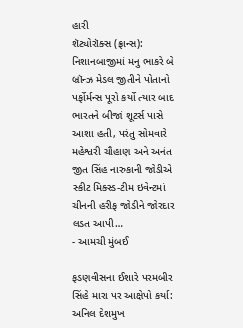હારી
શૅટ્યોરૉક્સ (ફ્રાન્સ): નિશાનબાજીમાં મનુ ભાકરે બે બ્રૉન્ઝ મેડલ જીતીને પોતાનો પર્ફોર્મન્સ પૂરો કર્યો ત્યાર બાદ ભારતને બીજાં શૂટર્સ પાસે આશા હતી, પરંતુ સોમવારે મહેશ્વરી ચૌહાણ અને અનંત જીત સિંહ નારુકાની જોડીએ સ્કીટ મિક્સ્ડ-ટીમ ઇવેન્ટમાં ચીનની હરીફ જોડીને જોરદાર લડત આપી…
- આમચી મુંબઈ

ફડણવીસના ઈશારે પરમબીર સિંહે મારા પર આક્ષેપો કર્યા: અનિલ દેશમુખ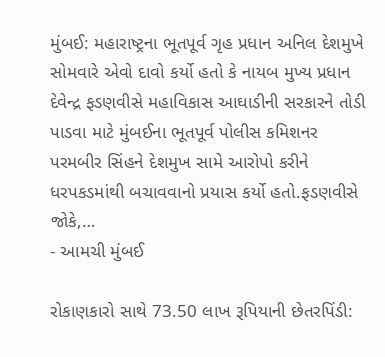મુંબઈ: મહારાષ્ટ્રના ભૂતપૂર્વ ગૃહ પ્રધાન અનિલ દેશમુખે સોમવારે એવો દાવો કર્યો હતો કે નાયબ મુખ્ય પ્રધાન દેવેન્દ્ર ફડણવીસે મહાવિકાસ આઘાડીની સરકારને તોડી પાડવા માટે મુંબઈના ભૂતપૂર્વ પોલીસ કમિશનર પરમબીર સિંહને દેશમુખ સામે આરોપો કરીને ધરપકડમાંથી બચાવવાનો પ્રયાસ કર્યો હતો.ફડણવીસે જોકે,…
- આમચી મુંબઈ

રોકાણકારો સાથે 73.50 લાખ રૂપિયાની છેતરપિંડી: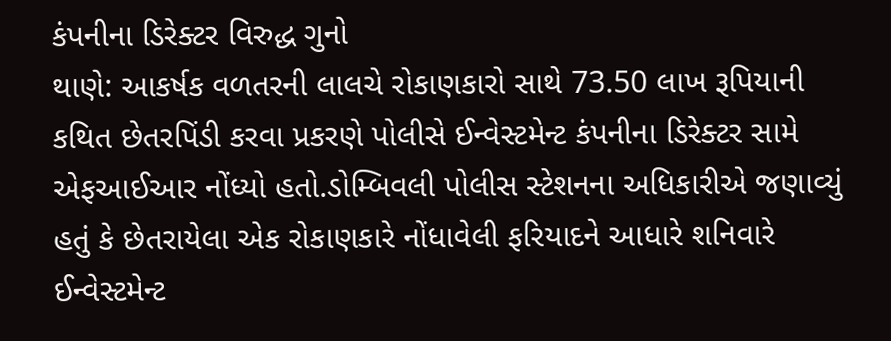કંપનીના ડિરેક્ટર વિરુદ્ધ ગુનો
થાણે: આકર્ષક વળતરની લાલચે રોકાણકારો સાથે 73.50 લાખ રૂપિયાની કથિત છેતરપિંડી કરવા પ્રકરણે પોલીસે ઈન્વેસ્ટમેન્ટ કંપનીના ડિરેક્ટર સામે એફઆઈઆર નોંધ્યો હતો.ડોમ્બિવલી પોલીસ સ્ટેશનના અધિકારીએ જણાવ્યું હતું કે છેતરાયેલા એક રોકાણકારે નોંધાવેલી ફરિયાદને આધારે શનિવારે ઈન્વેસ્ટમેન્ટ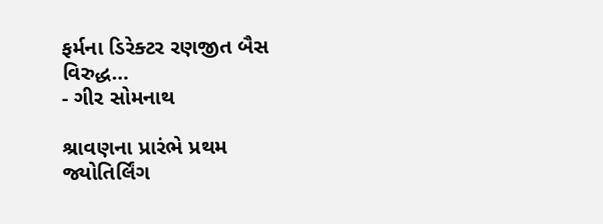ફર્મના ડિરેક્ટર રણજીત બૈસ વિરુદ્ધ…
- ગીર સોમનાથ

શ્રાવણના પ્રારંભે પ્રથમ જ્યોતિર્લિંગ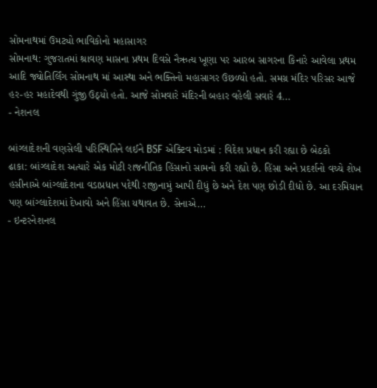સોમનાથમાં ઉમટ્યો ભાવિકોનો મહાસાગર
સોમનાથ: ગુજરાતમાં શ્રાવણ માસના પ્રથમ દિવસે નૈઋત્ય ખૂણા પર આરબ સાગરના કિનારે આવેલા પ્રથમ આદિ જ્યોતિર્લિંગ સોમનાથ માં આસ્થા અને ભક્તિનો મહાસાગર ઉછળ્યો હતો. સમગ્ર મંદિર પરિસર આજે હર-હર મહાદેવથી ગુંજી ઉઠ્યો હતો. આજે સોમવારે મંદિરની બહાર વહેલી સવારે 4…
- નેશનલ

બાંગ્લાદેશની વણસેલી પરિસ્થિતિને લઈને BSF એક્ટિવ મોડમાં : વિદેશ પ્રધાન કરી રહ્યા છે બેઠકો
ઢાકા: બાંગ્લાદેશ અત્યારે એક મોટી રાજનીતિક હિંસાનો સામનો કરી રહ્યો છે. હિંસા અને પ્રદર્શનો વચ્ચે શેખ હસીનાએ બાંગ્લાદેશના વડાપ્રધાન પદેથી રાજીનામું આપી દીધું છે અને દેશ પણ છોડી દીધો છે. આ દરમિયાન પણ બાંગ્લાદેશમાં દેખાવો અને હિંસા યથાવત છે. સેનાએ…
- ઇન્ટરનેશનલ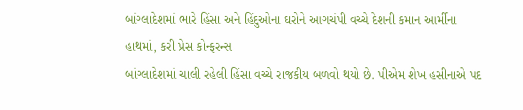બાંગ્લાદેશમાં ભારે હિંસા અને હિંદુઓના ઘરોને આગચંપી વચ્ચે દેશની કમાન આર્મીના હાથમાં, કરી પ્રેસ કોન્ફરન્સ
બાંગ્લાદેશમાં ચાલી રહેલી હિંસા વચ્ચે રાજકીય બળવો થયો છે. પીએમ શેખ હસીનાએ પદ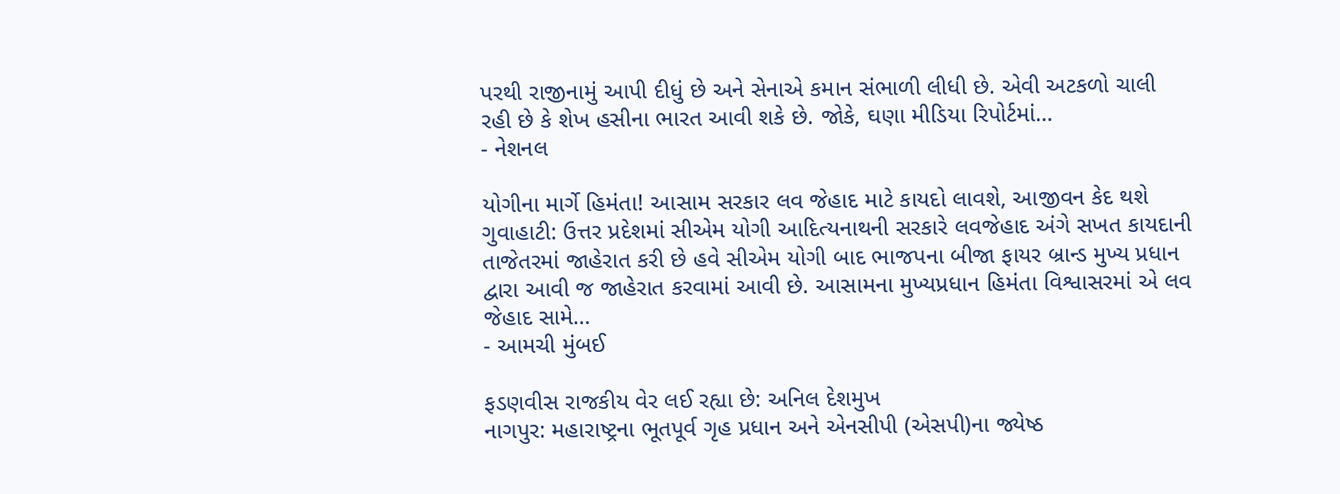પરથી રાજીનામું આપી દીધું છે અને સેનાએ કમાન સંભાળી લીધી છે. એવી અટકળો ચાલી રહી છે કે શેખ હસીના ભારત આવી શકે છે. જોકે, ઘણા મીડિયા રિપોર્ટમાં…
- નેશનલ

યોગીના માર્ગે હિમંતા! આસામ સરકાર લવ જેહાદ માટે કાયદો લાવશે, આજીવન કેદ થશે
ગુવાહાટી: ઉત્તર પ્રદેશમાં સીએમ યોગી આદિત્યનાથની સરકારે લવજેહાદ અંગે સખત કાયદાની તાજેતરમાં જાહેરાત કરી છે હવે સીએમ યોગી બાદ ભાજપના બીજા ફાયર બ્રાન્ડ મુખ્ય પ્રધાન દ્વારા આવી જ જાહેરાત કરવામાં આવી છે. આસામના મુખ્યપ્રધાન હિમંતા વિશ્વાસરમાં એ લવ જેહાદ સામે…
- આમચી મુંબઈ

ફડણવીસ રાજકીય વેર લઈ રહ્યા છે: અનિલ દેશમુખ
નાગપુર: મહારાષ્ટ્રના ભૂતપૂર્વ ગૃહ પ્રધાન અને એનસીપી (એસપી)ના જ્યેષ્ઠ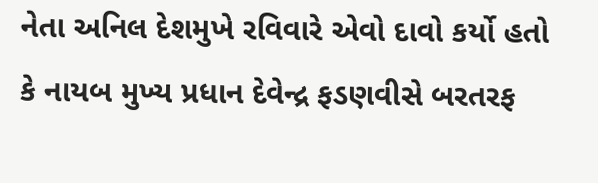નેતા અનિલ દેશમુખે રવિવારે એવો દાવો કર્યો હતો કે નાયબ મુખ્ય પ્રધાન દેવેન્દ્ર ફડણવીસે બરતરફ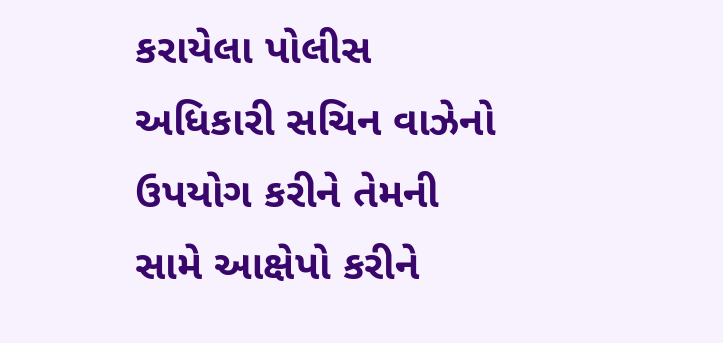કરાયેલા પોલીસ અધિકારી સચિન વાઝેનો ઉપયોગ કરીને તેમની સામે આક્ષેપો કરીને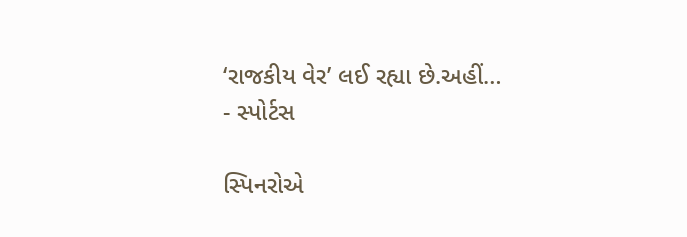‘રાજકીય વેર’ લઈ રહ્યા છે.અહીં…
- સ્પોર્ટસ

સ્પિનરોએ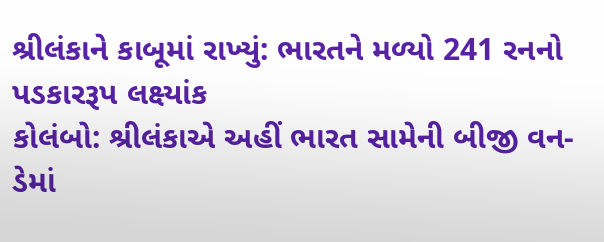શ્રીલંકાને કાબૂમાં રાખ્યું: ભારતને મળ્યો 241 રનનો પડકારરૂપ લક્ષ્યાંક
કોલંબો: શ્રીલંકાએ અહીં ભારત સામેની બીજી વન-ડેમાં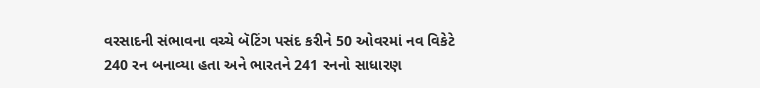વરસાદની સંભાવના વચ્ચે બૅટિંગ પસંદ કરીને 50 ઓવરમાં નવ વિકેટે 240 રન બનાવ્યા હતા અને ભારતને 241 રનનો સાધારણ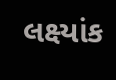લક્ષ્યાંક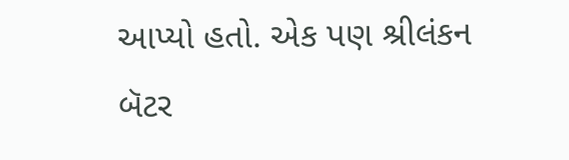આપ્યો હતો. એક પણ શ્રીલંકન બૅટર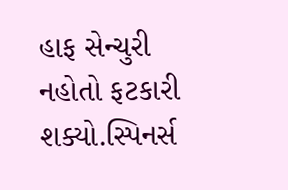હાફ સેન્ચુરી નહોતો ફટકારી શક્યો.સ્પિનર્સ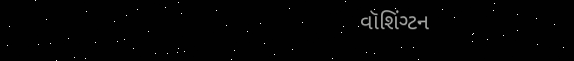વૉશિંગ્ટન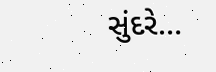સુંદરે…